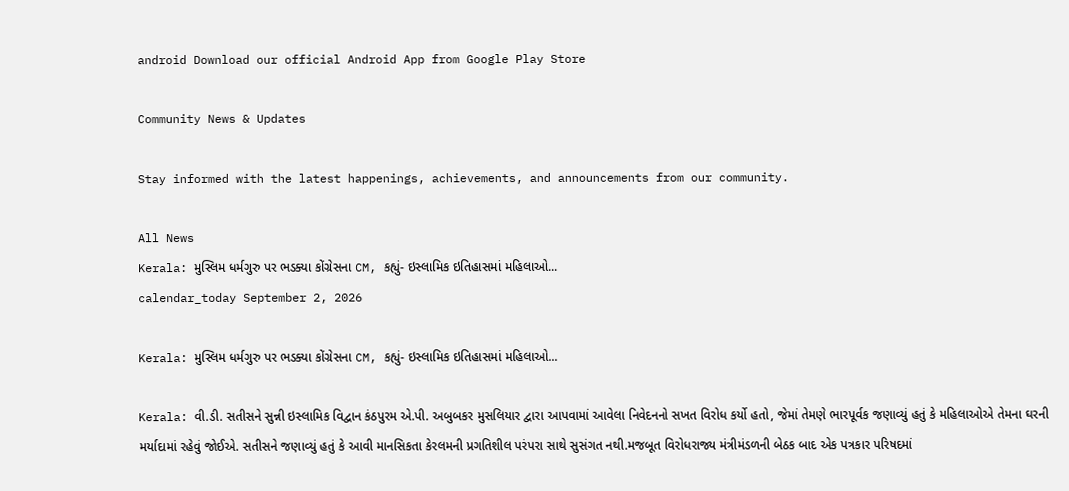android Download our official Android App from Google Play Store

Community News & Updates

Stay informed with the latest happenings, achievements, and announcements from our community.

All News
Kerala: મુસ્લિમ ધર્મગુરુ પર ભડક્યા કોંગ્રેસના CM, કહ્યું- ઇસ્લામિક ઇતિહાસમાં મહિલાઓ...
calendar_today September 2, 2026

Kerala: મુસ્લિમ ધર્મગુરુ પર ભડક્યા કોંગ્રેસના CM, કહ્યું- ઇસ્લામિક ઇતિહાસમાં મહિલાઓ...

Kerala: વી.ડી. સતીસને સુન્ની ઇસ્લામિક વિદ્વાન કંઠપુરમ એ.પી. અબુબકર મુસલિયાર દ્વારા આપવામાં આવેલા નિવેદનનો સખત વિરોધ કર્યો હતો, જેમાં તેમણે ભારપૂર્વક જણાવ્યું હતું કે મહિલાઓએ તેમના ઘરની મર્યાદામાં રહેવું જોઈએ. સતીસને જણાવ્યું હતું કે આવી માનસિકતા કેરલમની પ્રગતિશીલ પરંપરા સાથે સુસંગત નથી.મજબૂત વિરોધરાજ્ય મંત્રીમંડળની બેઠક બાદ એક પત્રકાર પરિષદમાં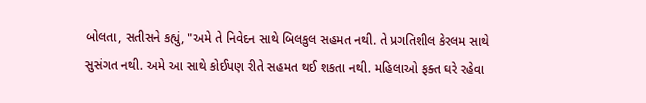બોલતા, સતીસને કહ્યું, "અમે તે નિવેદન સાથે બિલકુલ સહમત નથી. તે પ્રગતિશીલ કેરલમ સાથે સુસંગત નથી. અમે આ સાથે કોઈપણ રીતે સહમત થઈ શકતા નથી. મહિલાઓ ફક્ત ઘરે રહેવા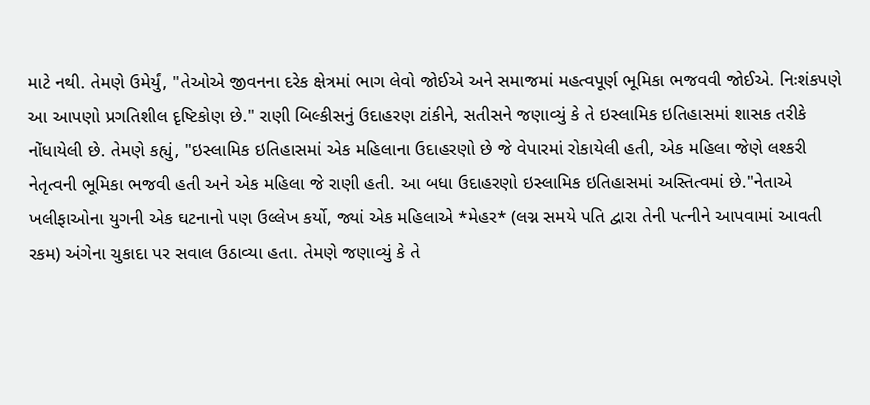માટે નથી. તેમણે ઉમેર્યું, "તેઓએ જીવનના દરેક ક્ષેત્રમાં ભાગ લેવો જોઈએ અને સમાજમાં મહત્વપૂર્ણ ભૂમિકા ભજવવી જોઈએ. નિઃશંકપણે આ આપણો પ્રગતિશીલ દૃષ્ટિકોણ છે." રાણી બિલ્કીસનું ઉદાહરણ ટાંકીને, સતીસને જણાવ્યું કે તે ઇસ્લામિક ઇતિહાસમાં શાસક તરીકે નોંધાયેલી છે. તેમણે કહ્યું, "ઇસ્લામિક ઇતિહાસમાં એક મહિલાના ઉદાહરણો છે જે વેપારમાં રોકાયેલી હતી, એક મહિલા જેણે લશ્કરી નેતૃત્વની ભૂમિકા ભજવી હતી અને એક મહિલા જે રાણી હતી. આ બધા ઉદાહરણો ઇસ્લામિક ઇતિહાસમાં અસ્તિત્વમાં છે."નેતાએ ખલીફાઓના યુગની એક ઘટનાનો પણ ઉલ્લેખ કર્યો, જ્યાં એક મહિલાએ *મેહર* (લગ્ન સમયે પતિ દ્વારા તેની પત્નીને આપવામાં આવતી રકમ) અંગેના ચુકાદા પર સવાલ ઉઠાવ્યા હતા. તેમણે જણાવ્યું કે તે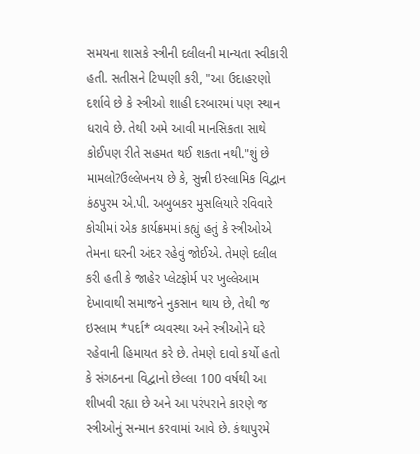સમયના શાસકે સ્ત્રીની દલીલની માન્યતા સ્વીકારી હતી. સતીસને ટિપ્પણી કરી, "આ ઉદાહરણો દર્શાવે છે કે સ્ત્રીઓ શાહી દરબારમાં પણ સ્થાન ધરાવે છે. તેથી અમે આવી માનસિકતા સાથે કોઈપણ રીતે સહમત થઈ શકતા નથી."શું છે મામલો?ઉલ્લેખનય છે કે, સુન્ની ઇસ્લામિક વિદ્વાન કંઠપુરમ એ.પી. અબુબકર મુસલિયારે રવિવારે કોચીમાં એક કાર્યક્રમમાં કહ્યું હતું કે સ્ત્રીઓએ તેમના ઘરની અંદર રહેવું જોઈએ. તેમણે દલીલ કરી હતી કે જાહેર પ્લેટફોર્મ પર ખુલ્લેઆમ દેખાવાથી સમાજને નુકસાન થાય છે, તેથી જ ઇસ્લામ *પર્દા* વ્યવસ્થા અને સ્ત્રીઓને ઘરે રહેવાની હિમાયત કરે છે. તેમણે દાવો કર્યો હતો કે સંગઠનના વિદ્વાનો છેલ્લા 100 વર્ષથી આ શીખવી રહ્યા છે અને આ પરંપરાને કારણે જ સ્ત્રીઓનું સન્માન કરવામાં આવે છે. કંથાપુરમે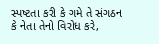સ્પષ્ટતા કરી કે ગમે તે સંગઠન કે નેતા તેનો વિરોધ કરે,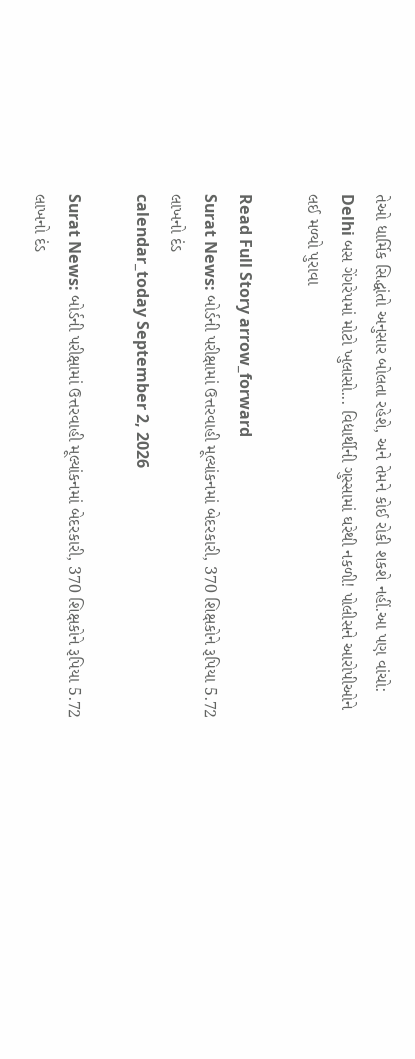તેઓ ધાર્મિક સિદ્ધાંતો અનુસાર બોલતા રહેશે, અને તેમને કોઈ રોકી શકશે નહીં.આ પણ વાંચો: Delhi બસ ગેંગરેપમાં મોટો ખુલાસો... વિદ્યાર્થીની ગુસ્સામાં ઘરેથી નકળી! પોલીસને આરોપીઓને લઈ મળ્યો પુરાવા

Read Full Story arrow_forward
Surat News: બોર્ડની પરીક્ષામાં ઉત્તરવાહી મૂલ્યાંકનમાં બેદરકારી, 370 શિક્ષકોને રૂપિયા 5.72 લાખનો દંડ
calendar_today September 2, 2026

Surat News: બોર્ડની પરીક્ષામાં ઉત્તરવાહી મૂલ્યાંકનમાં બેદરકારી, 370 શિક્ષકોને રૂપિયા 5.72 લાખનો દંડ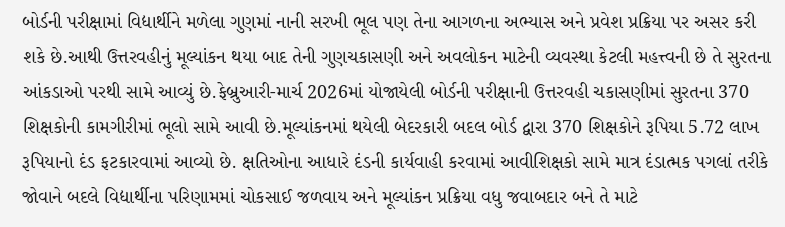બોર્ડની પરીક્ષામાં વિદ્યાર્થીને મળેલા ગુણમાં નાની સરખી ભૂલ પણ તેના આગળના અભ્યાસ અને પ્રવેશ પ્રક્રિયા પર અસર કરી શકે છે.આથી ઉત્તરવહીનું મૂલ્યાંકન થયા બાદ તેની ગુણચકાસણી અને અવલોકન માટેની વ્યવસ્થા કેટલી મહત્ત્વની છે તે સુરતના આંકડાઓ પરથી સામે આવ્યું છે.ફેબ્રુઆરી-માર્ચ 2026માં યોજાયેલી બોર્ડની પરીક્ષાની ઉત્તરવહી ચકાસણીમાં સુરતના 370 શિક્ષકોની કામગીરીમાં ભૂલો સામે આવી છે.મૂલ્યાંકનમાં થયેલી બેદરકારી બદલ બોર્ડ દ્વારા 370 શિક્ષકોને રૂપિયા 5.72 લાખ રૂપિયાનો દંડ ફટકારવામાં આવ્યો છે. ક્ષતિઓના આધારે દંડની કાર્યવાહી કરવામાં આવીશિક્ષકો સામે માત્ર દંડાત્મક પગલાં તરીકે જોવાને બદલે વિદ્યાર્થીના પરિણામમાં ચોકસાઈ જળવાય અને મૂલ્યાંકન પ્રક્રિયા વધુ જવાબદાર બને તે માટે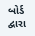બોર્ડ દ્વારા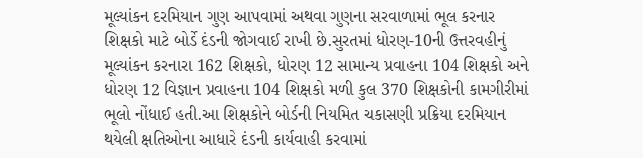મૂલ્યાંકન દરમિયાન ગુણ આપવામાં અથવા ગુણના સરવાળામાં ભૂલ કરનાર શિક્ષકો માટે બોર્ડે દંડની જોગવાઈ રાખી છે.સુરતમાં ધોરણ-10ની ઉત્તરવહીનું મૂલ્યાંકન કરનારા 162 શિક્ષકો, ધોરણ 12 સામાન્ય પ્રવાહના 104 શિક્ષકો અને ધોરણ 12 વિજ્ઞાન પ્રવાહના 104 શિક્ષકો મળી કુલ 370 શિક્ષકોની કામગીરીમાં ભૂલો નોંધાઈ હતી.આ શિક્ષકોને બોર્ડની નિયમિત ચકાસણી પ્રક્રિયા દરમિયાન થયેલી ક્ષતિઓના આધારે દંડની કાર્યવાહી કરવામાં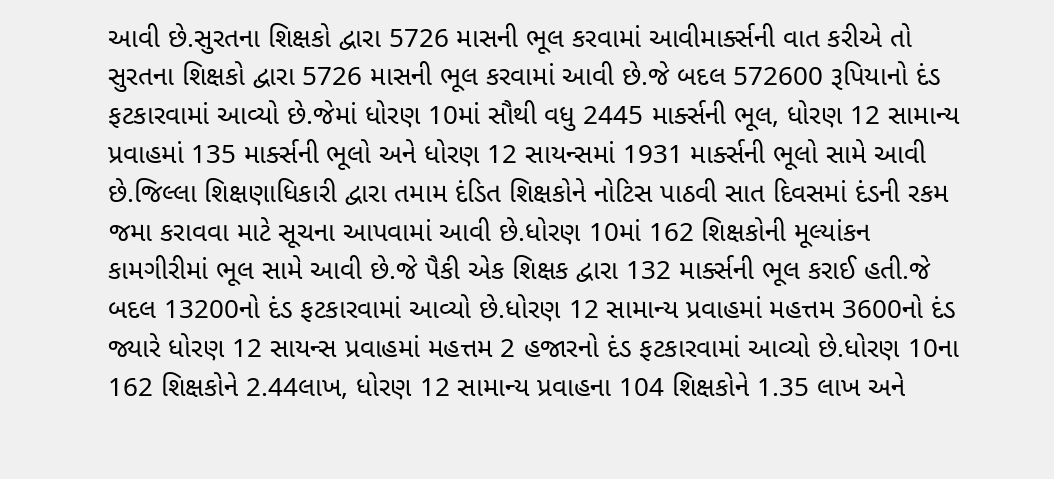આવી છે.સુરતના શિક્ષકો દ્વારા 5726 માસની ભૂલ કરવામાં આવીમાર્ક્સની વાત કરીએ તો સુરતના શિક્ષકો દ્વારા 5726 માસની ભૂલ કરવામાં આવી છે.જે બદલ 572600 રૂપિયાનો દંડ ફટકારવામાં આવ્યો છે.જેમાં ધોરણ 10માં સૌથી વધુ 2445 માર્ક્સની ભૂલ, ધોરણ 12 સામાન્ય પ્રવાહમાં 135 માર્ક્સની ભૂલો અને ધોરણ 12 સાયન્સમાં 1931 માર્ક્સની ભૂલો સામે આવી છે.જિલ્લા શિક્ષણાધિકારી દ્વારા તમામ દંડિત શિક્ષકોને નોટિસ પાઠવી સાત દિવસમાં દંડની રકમ જમા કરાવવા માટે સૂચના આપવામાં આવી છે.ધોરણ 10માં 162 શિક્ષકોની મૂલ્યાંકન કામગીરીમાં ભૂલ સામે આવી છે.જે પૈકી એક શિક્ષક દ્વારા 132 માર્ક્સની ભૂલ કરાઈ હતી.જે બદલ 13200નો દંડ ફટકારવામાં આવ્યો છે.ધોરણ 12 સામાન્ય પ્રવાહમાં મહત્તમ 3600નો દંડ જ્યારે ધોરણ 12 સાયન્સ પ્રવાહમાં મહત્તમ 2 હજારનો દંડ ફટકારવામાં આવ્યો છે.ધોરણ 10ના 162 શિક્ષકોને 2.44લાખ, ધોરણ 12 સામાન્ય પ્રવાહના 104 શિક્ષકોને 1.35 લાખ અને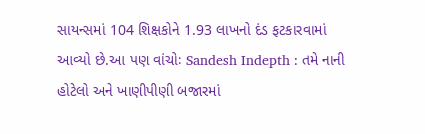સાયન્સમાં 104 શિક્ષકોને 1.93 લાખનો દંડ ફટકારવામાં આવ્યો છે.આ પણ વાંચોઃ Sandesh Indepth : તમે નાની હોટેલો અને ખાણીપીણી બજારમાં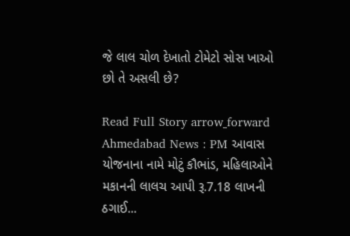જે લાલ ચોળ દેખાતો ટોમેટો સોસ ખાઓ છો તે અસલી છે?

Read Full Story arrow_forward
Ahmedabad News : PM આવાસ યોજનાના નામે મોટું કૌભાંડ, મહિલાઓને મકાનની લાલચ આપી રૂ.7.18 લાખની ઠગાઈ...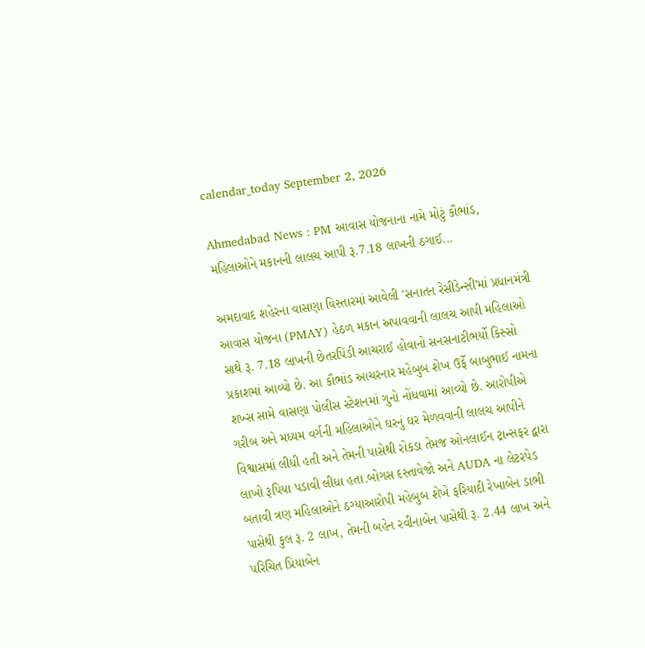calendar_today September 2, 2026

Ahmedabad News : PM આવાસ યોજનાના નામે મોટું કૌભાંડ, મહિલાઓને મકાનની લાલચ આપી રૂ.7.18 લાખની ઠગાઈ...

અમદાવાદ શહેરના વાસણા વિસ્તારમાં આવેલી 'સનાતન રેસીડેન્સી'માં પ્રધાનમંત્રી આવાસ યોજના (PMAY) હેઠળ મકાન અપાવવાની લાલચ આપી મહિલાઓ સાથે રૂ. 7.18 લાખની છેતરપિંડી આચરાઈ હોવાનો સનસનાટીભર્યો કિસ્સો પ્રકાશમાં આવ્યો છે. આ કૌભાંડ આચરનાર મહેબુબ શેખ ઉર્ફે બાબુભાઈ નામના શખ્સ સામે વાસણા પોલીસ સ્ટેશનમાં ગુનો નોંધવામાં આવ્યો છે. આરોપીએ ગરીબ અને મધ્યમ વર્ગની મહિલાઓને ઘરનું ઘર મેળવવાની લાલચ આપીને વિશ્વાસમાં લીધી હતી અને તેમની પાસેથી રોકડા તેમજ ઓનલાઈન ટ્રાન્સફર દ્વારા લાખો રૂપિયા પડાવી લીધા હતા.બોગસ દસ્તાવેજો અને AUDA ના લેટરપેડ બતાવી ત્રણ મહિલાઓને ઠગ્યાઆરોપી મહેબુબ શેખે ફરિયાદી રેખાબેન ડાભી પાસેથી કુલ રૂ. 2 લાખ, તેમની બહેન રવીનાબેન પાસેથી રૂ. 2.44 લાખ અને પરિચિત પ્રિયાબેન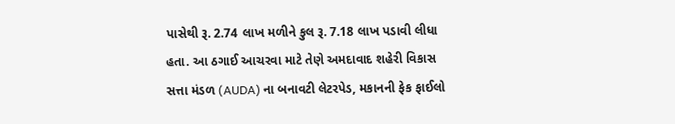પાસેથી રૂ. 2.74 લાખ મળીને કુલ રૂ. 7.18 લાખ પડાવી લીધા હતા. આ ઠગાઈ આચરવા માટે તેણે અમદાવાદ શહેરી વિકાસ સત્તા મંડળ (AUDA) ના બનાવટી લેટરપેડ, મકાનની ફેક ફાઈલો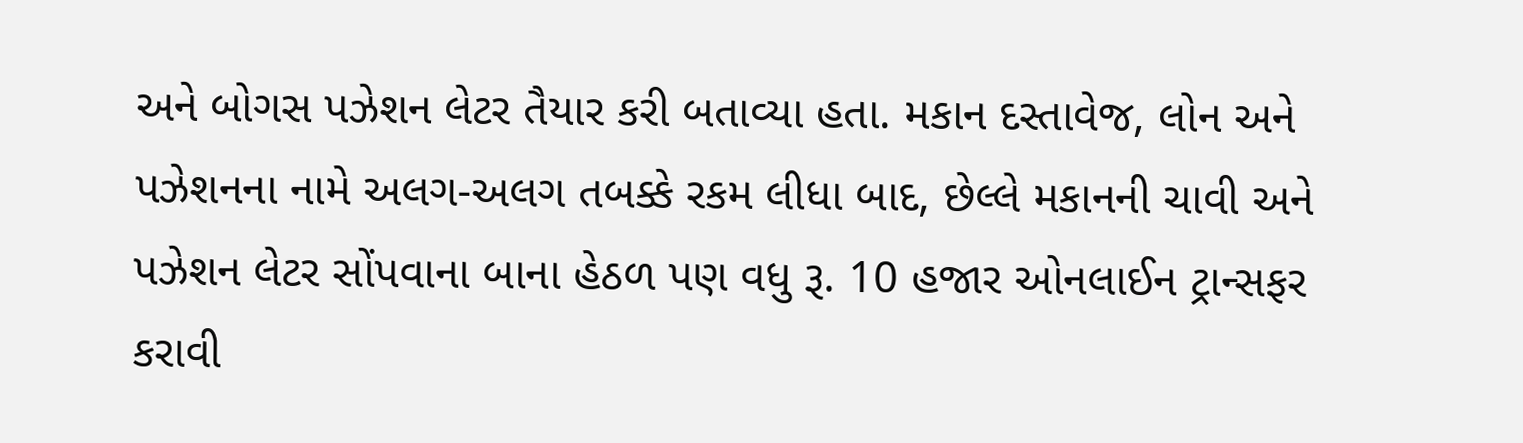અને બોગસ પઝેશન લેટર તૈયાર કરી બતાવ્યા હતા. મકાન દસ્તાવેજ, લોન અને પઝેશનના નામે અલગ-અલગ તબક્કે રકમ લીધા બાદ, છેલ્લે મકાનની ચાવી અને પઝેશન લેટર સોંપવાના બાના હેઠળ પણ વધુ રૂ. 10 હજાર ઓનલાઈન ટ્રાન્સફર કરાવી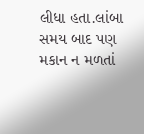લીધા હતા.લાંબા સમય બાદ પણ મકાન ન મળતાં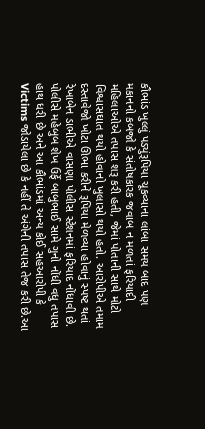કૌભાંડ ખુલ્લું પડ્યુંરૂપિયા ચૂકવ્યાના લાંબા સમય બાદ પણ મકાનનો કબજો કે સંતોષકારક જવાબ ન મળતાં ફરિયાદી મહિલાઓએ તપાસ શરૂ કરી હતી, જેમાં પોતાની સાથે મોટો વિશ્વાસઘાત થયો હોવાનો ખુલાસો થયો હતો. આરોપીએ તમામ દસ્તાવેજો ખોટા ઊભા કરીને રૂપિયા મેળવ્યા હોવાનું સ્પષ્ટ થતાં રેખાબેન ડાભીએ વાસણા પોલીસ સ્ટેશનમાં ફરિયાદ નોંધાવી છે. પોલીસે મહેબુબ શેખ ઉર્ફે બાબુભાઈ સામે ગુનો નોંધી વધુ તપાસ હાથ ધરી છે અને આ કૌભાંડમાં અન્ય કોઈ સહઆરોપી કે Victims જોડાયેલા છે કે નહીં તે અંગેની તપાસ તેજ કરી છે.આ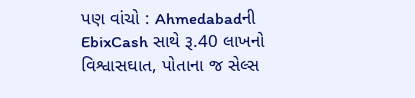પણ વાંચો : Ahmedabadની EbixCash સાથે રૂ.40 લાખનો વિશ્વાસઘાત, પોતાના જ સેલ્સ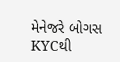મેનેજરે બોગસ KYCથી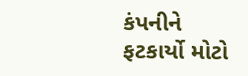કંપનીને ફટકાર્યો મોટો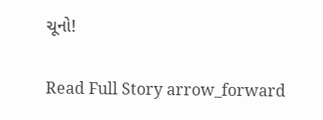ચૂનો!

Read Full Story arrow_forward